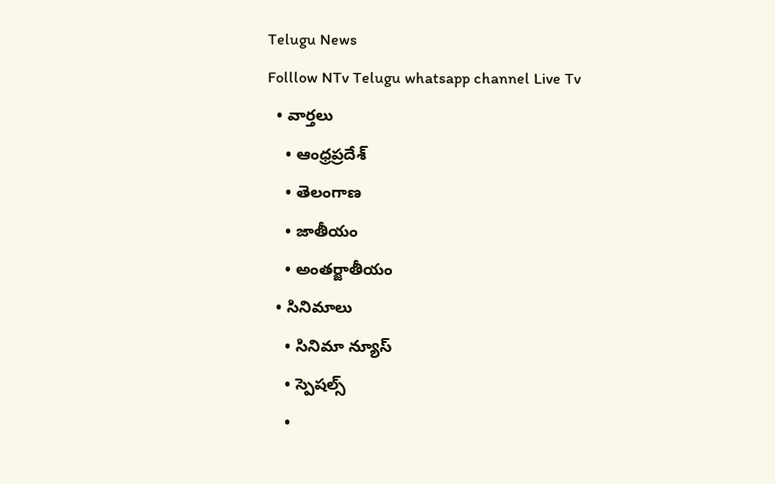Telugu News
Folllow NTv Telugu whatsapp channel Live Tv
  • వార్తలు
    • ఆంధ్రప్రదేశ్
    • తెలంగాణ
    • జాతీయం
    • అంతర్జాతీయం
  • సినిమాలు
    • సినిమా న్యూస్
    • స్పెషల్స్
    •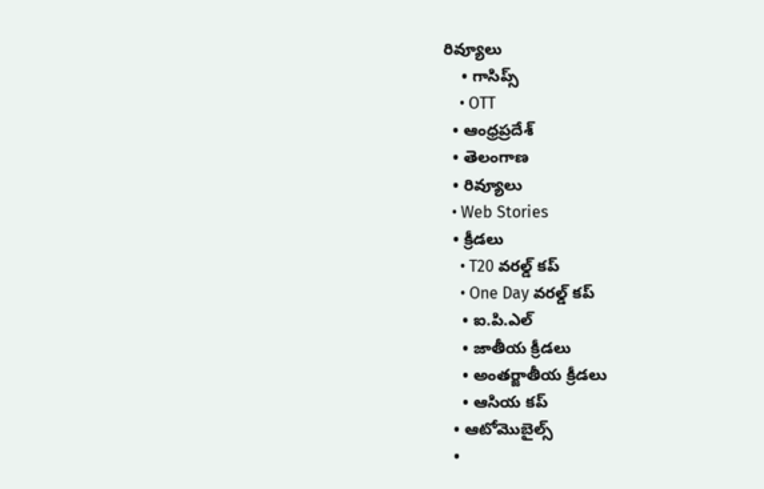రివ్యూలు
    • గాసిప్స్
    • OTT
  • ఆంధ్రప్రదేశ్
  • తెలంగాణ
  • రివ్యూలు
  • Web Stories
  • క్రీడలు
    • T20 వరల్డ్ కప్
    • One Day వరల్డ్ కప్
    • ఐ.పి.ఎల్
    • జాతీయ క్రీడలు
    • అంతర్జాతీయ క్రీడలు
    • ఆసియ కప్
  • ఆటోమొబైల్స్
  •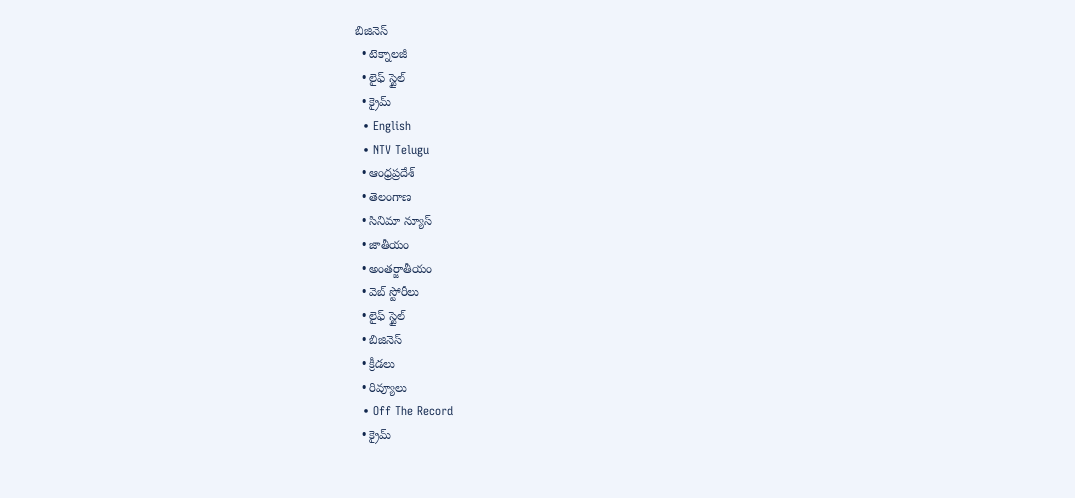బిజినెస్‌
  • టెక్నాలజీ
  • లైఫ్ స్టైల్
  • క్రైమ్
  • English
  • NTV Telugu
  • ఆంధ్రప్రదేశ్
  • తెలంగాణ
  • సినిమా న్యూస్
  • జాతీయం
  • అంతర్జాతీయం
  • వెబ్ స్టోరీలు
  • లైఫ్ స్టైల్
  • బిజినెస్‌
  • క్రీడలు
  • రివ్యూలు
  • Off The Record
  • క్రైమ్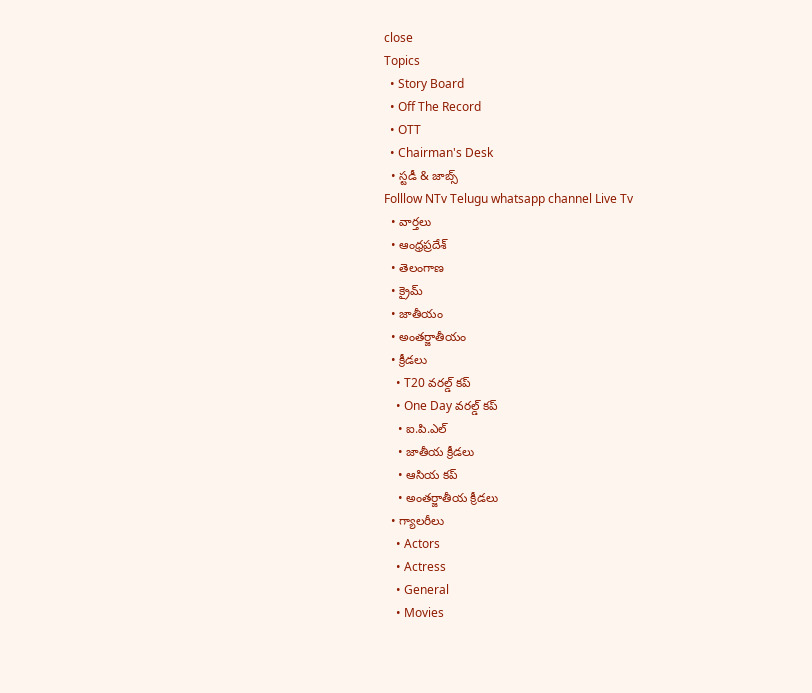close
Topics
  • Story Board
  • Off The Record
  • OTT
  • Chairman's Desk
  • స్టడీ & జాబ్స్
Folllow NTv Telugu whatsapp channel Live Tv
  • వార్తలు
  • ఆంధ్రప్రదేశ్
  • తెలంగాణ
  • క్రైమ్
  • జాతీయం
  • అంతర్జాతీయం
  • క్రీడలు
    • T20 వరల్డ్ కప్
    • One Day వరల్డ్ కప్
    • ఐ.పి.ఎల్
    • జాతీయ క్రీడలు
    • ఆసియ కప్
    • అంతర్జాతీయ క్రీడలు
  • గ్యాలరీలు
    • Actors
    • Actress
    • General
    • Movies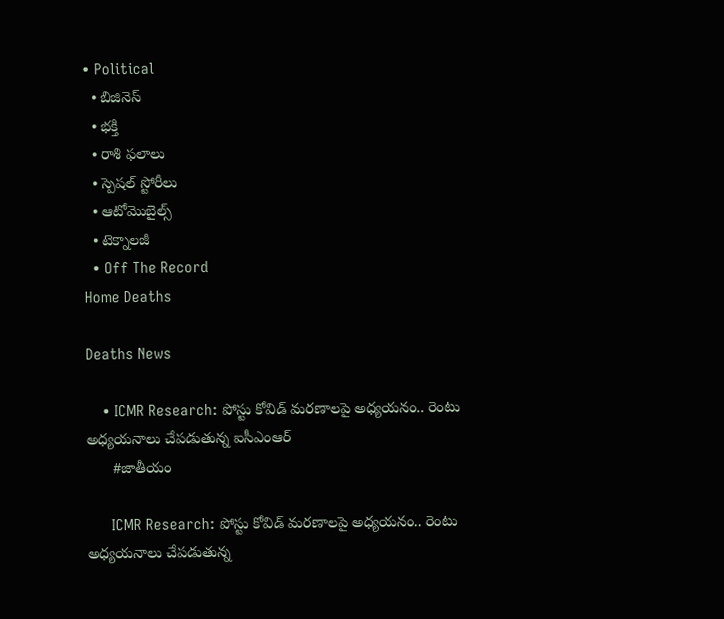• Political
  • బిజినెస్‌
  • భక్తి
  • రాశి ఫలాలు
  • స్పెషల్‌ స్టోరీలు
  • ఆటోమొబైల్స్
  • టెక్నాలజీ
  • Off The Record
Home Deaths

Deaths News

    • ICMR Research: పోస్టు కోవిడ్‌ మరణాలపై అధ్యయనం.. రెంటు అధ్యయనాలు చేపడుతున్న ఐసీఎంఆర్‌
      #జాతీయం

      ICMR Research: పోస్టు కోవిడ్‌ మరణాలపై అధ్యయనం.. రెంటు అధ్యయనాలు చేపడుతున్న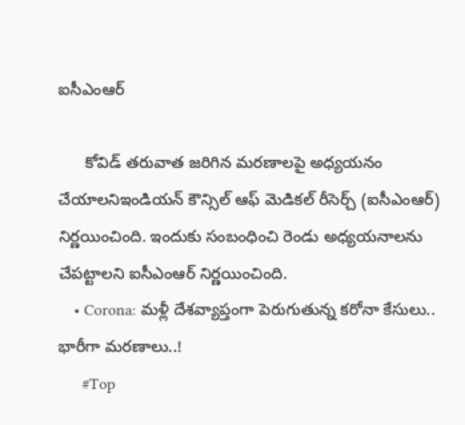ఐసీఎంఆర్‌

      కోవిడ్‌ తరువాత జరిగిన మరణాలపై అధ్యయనం చేయాలనిఇండియన్ కౌన్సిల్ ఆఫ్ మెడికల్ రీసెర్చ్ (ఐసీఎంఆర్) నిర్ణయించింది. ఇందుకు సంబంధించి రెండు అధ్యయనాలను చేపట్టాలని ఐసీఎంఆర్‌ నిర్ణయించింది.
    • Corona: మళ్లీ దేశవ్యాప్తంగా పెరుగుతున్న కరోనా కేసులు.. భారీగా మరణాలు..!
      #Top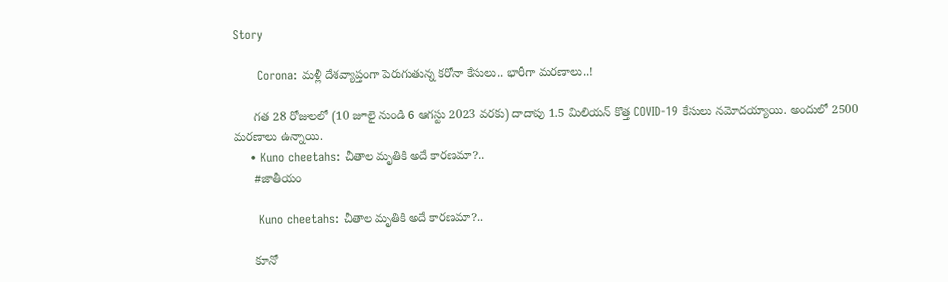Story

      Corona: మళ్లీ దేశవ్యాప్తంగా పెరుగుతున్న కరోనా కేసులు.. భారీగా మరణాలు..!

      గత 28 రోజులలో (10 జూలై నుండి 6 ఆగస్టు 2023 వరకు) దాదాపు 1.5 మిలియన్ కొత్త COVID-19 కేసులు నమోదయ్యాయి. అందులో 2500 మరణాలు ఉన్నాయి.
    • Kuno cheetahs: చీతాల మృతికి అదే కారణమా?..
      #జాతీయం

      Kuno cheetahs: చీతాల మృతికి అదే కారణమా?..

      కూనో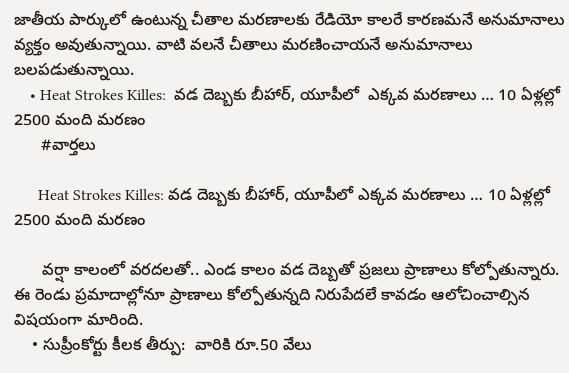జాతీయ పార్కులో ఉంటున్న చీతాల మరణాలకు రేడియో కాలరే కారణమనే అనుమానాలు వ్యక్తం అవుతున్నాయి. వాటి వలనే చీతాలు మరణించాయనే అనుమానాలు బలపడుతున్నాయి.
    • Heat Strokes Killes:  వడ దెబ్బకు బీహార్‌, యూపీలో  ఎక్కవ మరణాలు … 10 ఏళ్లల్లో 2500 మంది మరణం
      #వార్తలు

      Heat Strokes Killes: వడ దెబ్బకు బీహార్‌, యూపీలో ఎక్కవ మరణాలు … 10 ఏళ్లల్లో 2500 మంది మరణం

      వర్షా కాలంలో వరదలతో.. ఎండ కాలం వడ దెబ్బతో ప్రజలు ప్రాణాలు కోల్పోతున్నారు. ఈ రెండు ప్రమాదాల్లోనూ ప్రాణాలు కోల్పోతున్నది నిరుపేదలే కావడం ఆలోచించాల్సిన విషయంగా మారింది.
    • సుప్రీంకోర్టు కీల‌క తీర్పు:  వారికి రూ.50 వేలు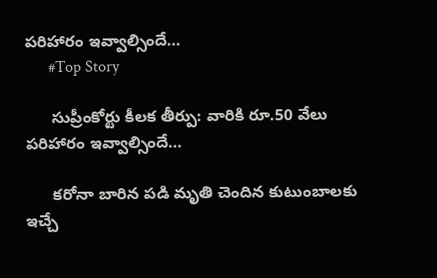ప‌రిహారం ఇవ్వాల్సిందే…
      #Top Story

      సుప్రీంకోర్టు కీల‌క తీర్పు: వారికి రూ.50 వేలు ప‌రిహారం ఇవ్వాల్సిందే…

      క‌రోనా బారిన ప‌డి మృతి చెందిన కుటుంబాల‌కు ఇచ్చే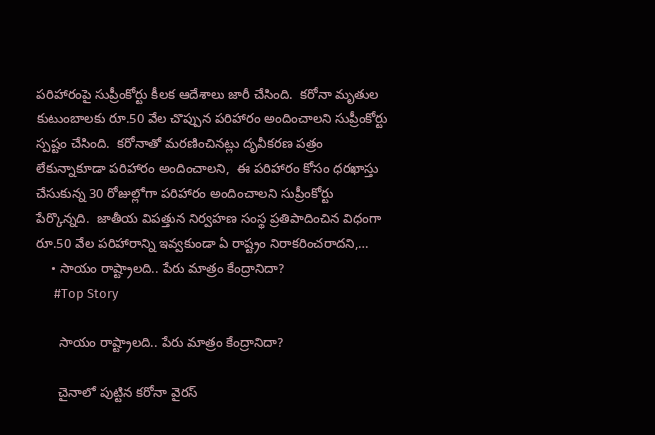ప‌రిహారంపై సుప్రీంకోర్టు కీల‌క ఆదేశాలు జారీ చేసింది.  క‌రోనా మృతుల కుటుంబాల‌కు రూ.50 వేల చొప్పున ప‌రిహారం అందించాల‌ని సుప్రీంకోర్టు స్ప‌ష్టం చేసింది.  క‌రోనాతో మ‌ర‌ణించిన‌ట్లు దృవీక‌ర‌ణ ప‌త్రం లేకున్నాకూడా ప‌రిహారం అందించాల‌ని,  ఈ ప‌రిహారం కోసం ధ‌ర‌ఖాస్తు చేసుకున్న 30 రోజుల్లోగా ప‌రిహారం అందించాల‌ని సుప్రీంకోర్టు పేర్కొన్న‌ది.  జాతీయ విపత్తున నిర్వ‌హ‌ణ సంస్థ ప్ర‌తిపాదించిన విధంగా రూ.50 వేల ప‌రిహారాన్ని ఇవ్వ‌కుండా ఏ రాష్ట్రం నిరాక‌రించరాద‌ని,…
    • సాయం రాష్ట్రాలది.. పేరు మాత్రం కేంద్రానిదా?
      #Top Story

      సాయం రాష్ట్రాలది.. పేరు మాత్రం కేంద్రానిదా?

      చైనాలో పుట్టిన కరోనా వైరస్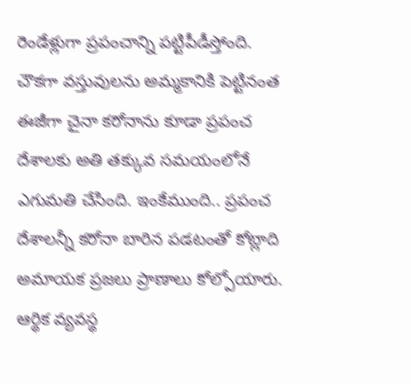రెండేళ్లుగా ప్రపంచాన్ని పట్టిపీడీస్తోంది. చౌకగా వస్తువులను అమ్మకానికి పెట్టినంత ఈజీగా చైనా కరోనాను కూడా ప్రపంచ దేశాలకు అతి తక్కువ సమయంలోనే ఎగుమతి చేసింది. ఇంకేముంది.. ప్రపంచ దేశాలన్నీ కరోనా బారిన పడటంతో కోట్లాది అమాయక ప్రజలు ప్రాణాలు కోల్పోయారు. ఆర్థిక వ్యవస్థ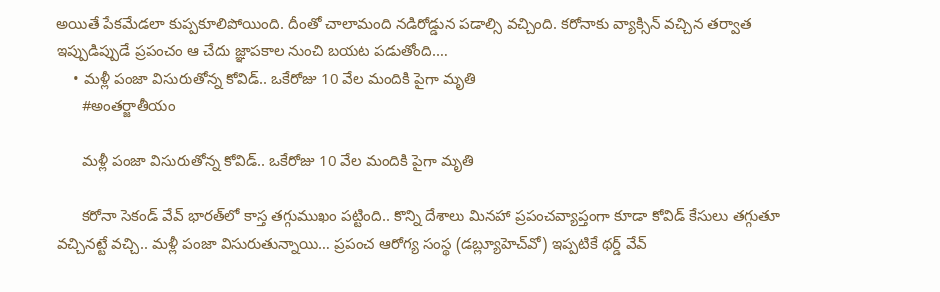అయితే పేకమేడలా కుప్పకూలిపోయింది. దీంతో చాలామంది నడిరోడ్డున పడాల్సి వచ్చింది. కరోనాకు వ్యాక్సిన్ వచ్చిన తర్వాత ఇప్పుడిప్పుడే ప్రపంచం ఆ చేదు జ్ఞాపకాల నుంచి బయట పడుతోంది.…
    • మళ్లీ పంజా విసురుతోన్న కోవిడ్.. ఒకేరోజు 10 వేల మందికి పైగా మృతి
      #అంతర్జాతీయం

      మళ్లీ పంజా విసురుతోన్న కోవిడ్.. ఒకేరోజు 10 వేల మందికి పైగా మృతి

      కరోనా సెకండ్‌ వేవ్‌ భారత్‌లో కాస్త తగ్గుముఖం పట్టింది.. కొన్ని దేశాలు మినహా ప్రపంచవ్యాప్తంగా కూడా కోవిడ్ కేసులు తగ్గుతూ వచ్చినట్టే వచ్చి.. మళ్లీ పంజా విసురుతున్నాయి… ప్రపంచ ఆరోగ్య సంస్థ (డబ్ల్యూహెచ్‌వో) ఇప్పటికే థర్డ్‌ వేవ్‌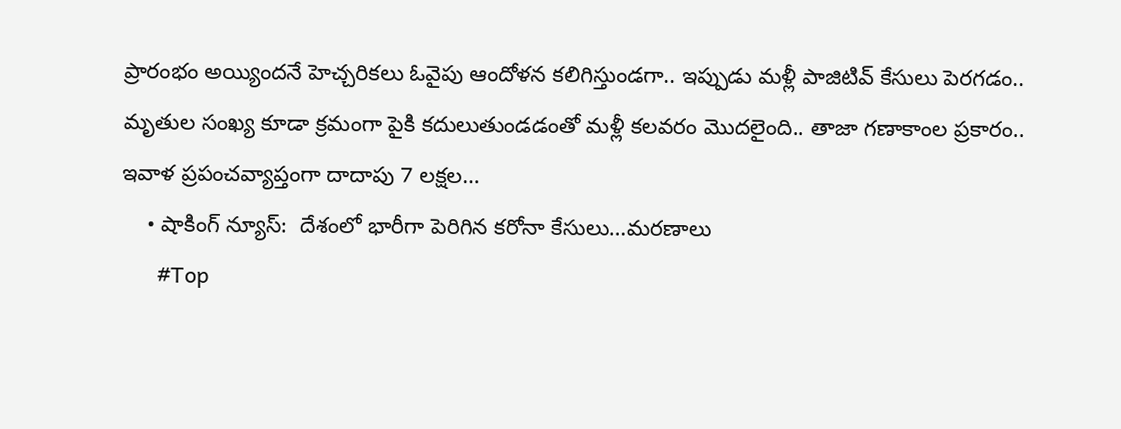ప్రారంభం అయ్యిందనే హెచ్చరికలు ఓవైపు ఆందోళన కలిగిస్తుండగా.. ఇప్పుడు మళ్లీ పాజిటివ్‌ కేసులు పెరగడం.. మృతుల సంఖ్య కూడా క్రమంగా పైకి కదులుతుండడంతో మళ్లీ కలవరం మొదలైంది.. తాజా గణాకాంల ప్రకారం.. ఇవాళ ప్రపంచవ్యాప్తంగా దాదాపు 7 ల‌క్షల…
    • షాకింగ్ న్యూస్‌:  దేశంలో భారీగా పెరిగిన క‌రోనా కేసులు…మ‌ర‌ణాలు
      #Top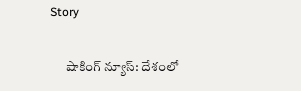Story

      షాకింగ్ న్యూస్‌: దేశంలో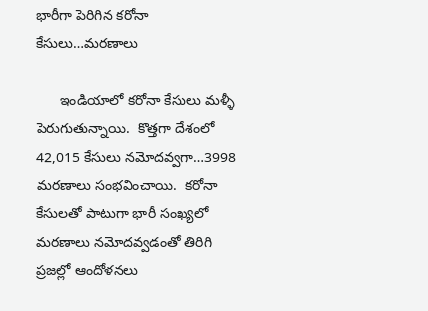భారీగా పెరిగిన క‌రోనా కేసులు…మ‌ర‌ణాలు

      ఇండియాలో క‌రోనా కేసులు మ‌ళ్ళీ పెరుగుతున్నాయి.  కొత్త‌గా దేశంలో 42,015 కేసులు న‌మోద‌వ్వ‌గా…3998 మ‌ర‌ణాలు సంభ‌వించాయి.  క‌రోనా కేసుల‌తో పాటుగా భారీ సంఖ్య‌లో మ‌ర‌ణాలు న‌మోద‌వ్వ‌డంతో తిరిగి ప్ర‌జ‌ల్లో ఆందోళ‌నలు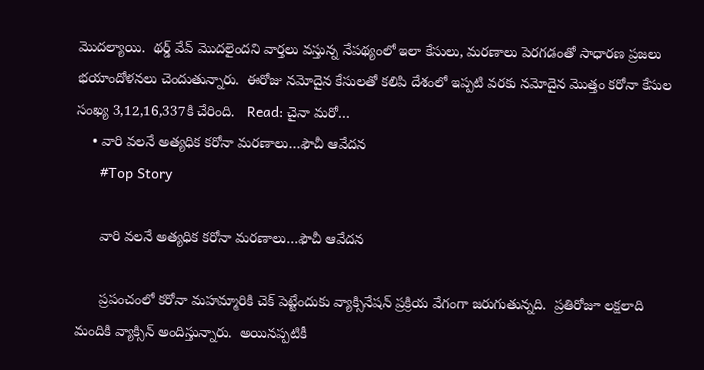మొద‌ల్యాయి.  థ‌ర్డ్ వేవ్ మొద‌లైంద‌ని వార్త‌లు వ‌స్తున్న నేప‌థ్యంలో ఇలా కేసులు, మ‌ర‌ణాలు పెర‌గడంతో సాధార‌ణ ప్ర‌జ‌లు భ‌యాందోళ‌న‌లు చెందుతున్నారు.  ఈరోజు న‌మోదైన కేసుల‌తో క‌లిపి దేశంలో ఇప్ప‌టి వ‌ర‌కు న‌మోదైన మొత్తం క‌రోనా కేసుల సంఖ్య 3,12,16,337కి చేరింది.   Read: చైనా మ‌రో…
    • వారి వ‌ల‌నే అత్య‌ధిక క‌రోనా మ‌ర‌ణాలు…ఫౌచీ ఆవేద‌న‌
      #Top Story

      వారి వ‌ల‌నే అత్య‌ధిక క‌రోనా మ‌ర‌ణాలు…ఫౌచీ ఆవేద‌న‌

      ప్ర‌పంచంలో క‌రోనా మ‌హ‌మ్మారికి చెక్ పెట్టేందుకు వ్యాక్సినేష‌న్ ప్ర‌క్రియ వేగంగా జ‌రుగుతున్న‌ది.  ప్ర‌తిరోజూ ల‌క్ష‌లాది మందికి వ్యాక్సిన్ అందిస్తున్నారు.  అయిన‌ప్ప‌టికీ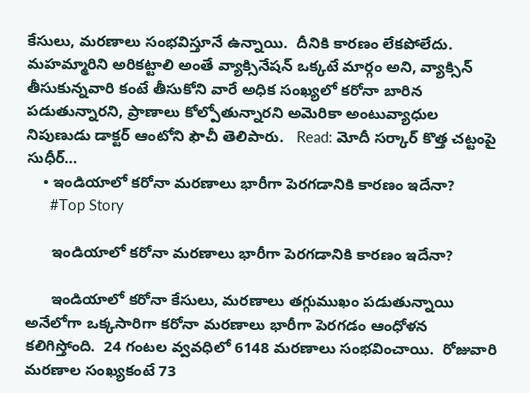కేసులు, మ‌ర‌ణాలు సంభ‌విస్తూనే ఉన్నాయి.  దీనికి కార‌ణం లేక‌పోలేదు.  మ‌హ‌మ్మారిని అరిక‌ట్టాలి అంతే వ్యాక్సినేష‌న్ ఒక్క‌టే మార్గం అని, వ్యాక్సిన్ తీసుకున్న‌వారి కంటే తీసుకోని వారే అధిక సంఖ్య‌లో క‌రోనా బారిన ప‌డుతున్నార‌ని, ప్రాణాలు కోల్పోతున్నార‌ని అమెరికా అంటువ్యాధుల నిపుణుడు డాక్ట‌ర్ ఆంటోని ఫౌచీ తెలిపారు.   Read: మోదీ సర్కార్ కొత్త చట్టంపై సుధీర్…
    • ఇండియాలో క‌రోనా మ‌ర‌ణాలు భారీగా పెర‌గ‌డానికి కార‌ణం ఇదేనా?
      #Top Story

      ఇండియాలో క‌రోనా మ‌ర‌ణాలు భారీగా పెర‌గ‌డానికి కార‌ణం ఇదేనా?

      ఇండియాలో క‌రోనా కేసులు, మ‌ర‌ణాలు త‌గ్గుముఖం ప‌డుతున్నాయి అనేలోగా ఒక్క‌సారిగా క‌రోనా మ‌ర‌ణాలు భారీగా పెర‌గ‌డం ఆంధోళ‌న క‌లిగిస్తోంది.  24 గంట‌ల వ్వ‌వ‌ధిలో 6148 మ‌ర‌ణాలు సంభ‌వించాయి.  రోజువారి మ‌ర‌ణాల సంఖ్య‌కంటే 73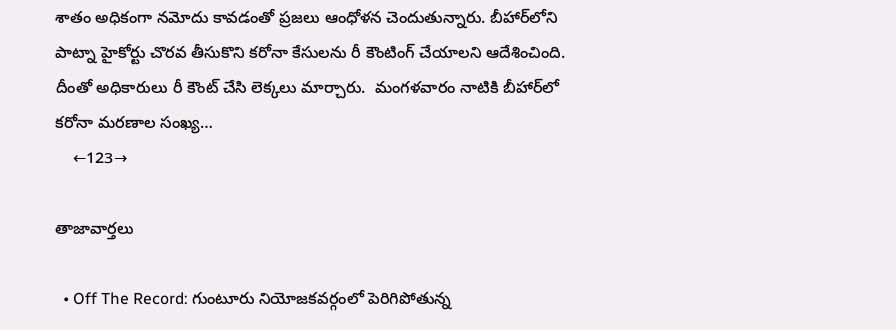శాతం అధికంగా న‌మోదు కావ‌డంతో ప్ర‌జ‌లు ఆంధోళ‌న చెందుతున్నారు. బీహార్‌లోని పాట్నా హైకోర్టు చొర‌వ తీసుకొని క‌రోనా కేసులను రీ కౌంటింగ్ చేయాల‌ని ఆదేశించింది.  దీంతో అధికారులు రీ కౌంట్ చేసి లెక్క‌లు మార్చారు.  మంగ‌ళ‌వారం నాటికి బీహార్‌లో క‌రోనా మ‌ర‌ణాల సంఖ్య…
    ←123→

తాజావార్తలు

  • Off The Record: గుంటూరు నియోజకవర్గంలో పెరిగిపోతున్న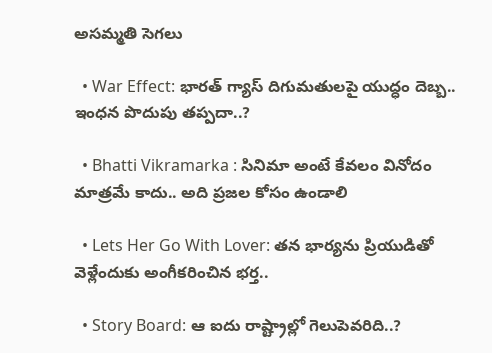అసమ్మతి సెగలు

  • War Effect: భారత్ గ్యాస్ దిగుమతులపై యుద్ధం దెబ్బ.. ఇంధన పొదుపు తప్పదా..?

  • Bhatti Vikramarka : సినిమా అంటే కేవలం వినోదం మాత్రమే కాదు.. అది ప్రజల కోసం ఉండాలి

  • Lets Her Go With Lover: తన భార్యను ప్రియుడితో వెళ్లేందుకు అంగీకరించిన భర్త..

  • Story Board: ఆ ఐదు రాష్ట్రాల్లో గెలుపెవరిది..?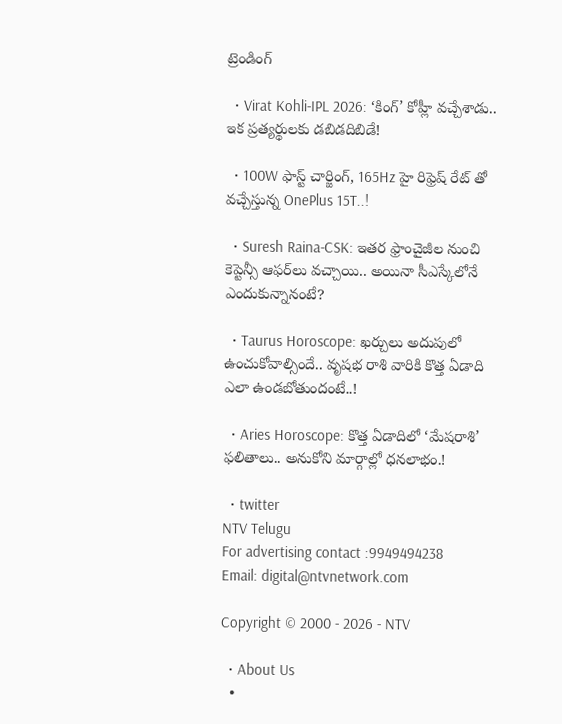ట్రెండింగ్‌

  • Virat Kohli-IPL 2026: ‘కింగ్’ కోహ్లీ వచ్చేశాడు.. ఇక ప్రత్యర్థులకు డబిడదిబిడే!

  • 100W ఫాస్ట్ చార్జింగ్, 165Hz హై రిఫ్రెష్ రేట్ తో వచ్చేస్తున్న OnePlus 15T..!

  • Suresh Raina-CSK: ఇతర ఫ్రాంచైజీల నుంచి కెప్టెన్సీ ఆఫర్‌లు వచ్చాయి.. అయినా సీఎస్కేలోనే ఎందుకున్నానంటే?

  • Taurus Horoscope: ఖర్చులు అదుపులో ఉంచుకోవాల్సిందే.. వృషభ రాశి వారికి కొత్త ఏడాది ఎలా ఉండబోతుందంటే..!

  • Aries Horoscope: కొత్త ఏడాదిలో ‘మేషరాశి’ ఫలితాలు.. అనుకోని మార్గాల్లో ధనలాభం.!

  • twitter
NTV Telugu
For advertising contact :9949494238
Email: digital@ntvnetwork.com

Copyright © 2000 - 2026 - NTV

  • About Us
  •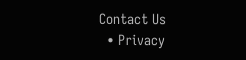Contact Us
  • Privacy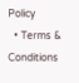Policy
  • Terms & Conditions